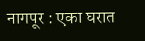नागपूर : एका घरात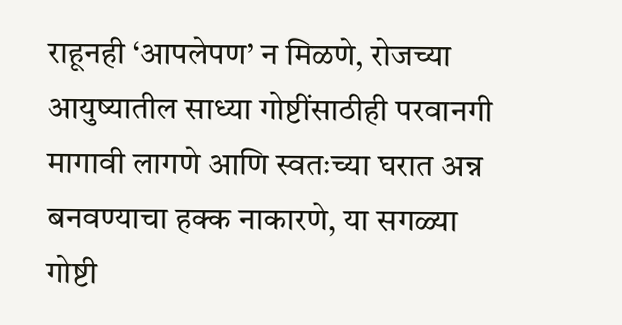राहूनही ‘आपलेपण’ न मिळणे, रोजच्या आयुष्यातील साध्या गोष्टींसाठीही परवानगी मागावी लागणे आणि स्वतःच्या घरात अन्न बनवण्याचा हक्क नाकारणे, या सगळ्या गोष्टी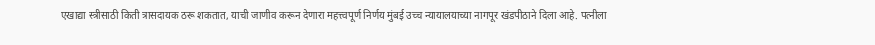एखाद्या स्त्रीसाठी किती त्रासदायक ठरू शकतात, याची जाणीव करून देणारा महत्त्वपूर्ण निर्णय मुंबई उच्च न्यायालयाच्या नागपूर खंडपीठाने दिला आहे. पत्नीला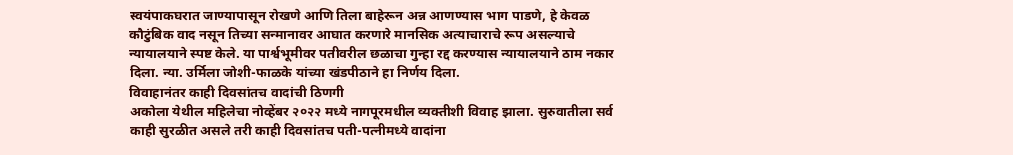स्वयंपाकघरात जाण्यापासून रोखणे आणि तिला बाहेरून अन्न आणण्यास भाग पाडणे, हे केवळ कौटुंबिक वाद नसून तिच्या सन्मानावर आघात करणारे मानसिक अत्याचाराचे रूप असल्याचे न्यायालयाने स्पष्ट केले. या पार्श्वभूमीवर पतीवरील छळाचा गुन्हा रद्द करण्यास न्यायालयाने ठाम नकार दिला. न्या. उर्मिला जोशी-फाळके यांच्या खंडपीठाने हा निर्णय दिला.
विवाहानंतर काही दिवसांतच वादांची ठिणगी
अकोला येथील महिलेचा नोव्हेंबर २०२२ मध्ये नागपूरमधील व्यक्तीशी विवाह झाला. सुरुवातीला सर्व काही सुरळीत असले तरी काही दिवसांतच पती-पत्नीमध्ये वादांना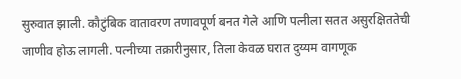सुरुवात झाली. कौटुंबिक वातावरण तणावपूर्ण बनत गेले आणि पत्नीला सतत असुरक्षिततेची जाणीव होऊ लागली. पत्नीच्या तक्रारीनुसार, तिला केवळ घरात दुय्यम वागणूक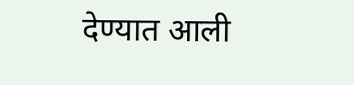देण्यात आली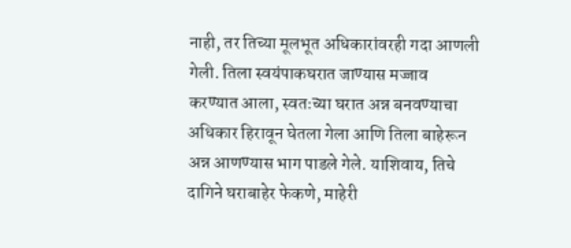नाही, तर तिच्या मूलभूत अधिकारांवरही गदा आणली गेली. तिला स्वयंपाकघरात जाण्यास मज्जाव करण्यात आला, स्वतःच्या घरात अन्न बनवण्याचा अधिकार हिरावून घेतला गेला आणि तिला बाहेरून अन्न आणण्यास भाग पाडले गेले. याशिवाय, तिचे दागिने घराबाहेर फेकणे, माहेरी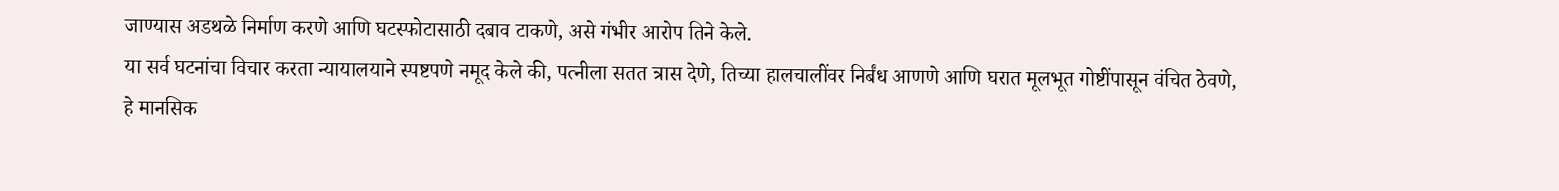जाण्यास अडथळे निर्माण करणे आणि घटस्फोटासाठी दबाव टाकणे, असे गंभीर आरोप तिने केले.
या सर्व घटनांचा विचार करता न्यायालयाने स्पष्टपणे नमूद केले की, पत्नीला सतत त्रास देणे, तिच्या हालचालींवर निर्बंध आणणे आणि घरात मूलभूत गोष्टींपासून वंचित ठेवणे, हे मानसिक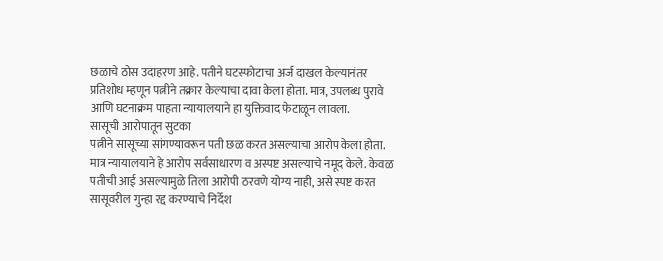छळाचे ठोस उदाहरण आहे. पतीने घटस्फोटाचा अर्ज दाखल केल्यानंतर प्रतिशोध म्हणून पत्नीने तक्रार केल्याचा दावा केला होता. मात्र, उपलब्ध पुरावे आणि घटनाक्रम पाहता न्यायालयाने हा युक्तिवाद फेटाळून लावला.
सासूची आरोपातून सुटका
पत्नीने सासूच्या सांगण्यावरून पती छळ करत असल्याचा आरोप केला होता. मात्र न्यायालयाने हे आरोप सर्वसाधारण व अस्पष्ट असल्याचे नमूद केले. केवळ पतीची आई असल्यामुळे तिला आरोपी ठरवणे योग्य नाही, असे स्पष्ट करत सासूवरील गुन्हा रद्द करण्याचे निर्देश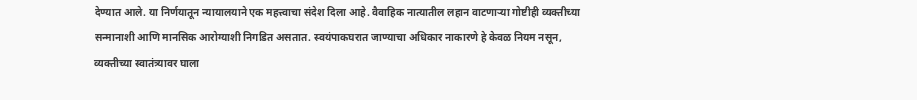देण्यात आले. या निर्णयातून न्यायालयाने एक महत्त्वाचा संदेश दिला आहे. वैवाहिक नात्यातील लहान वाटणाऱ्या गोष्टीही व्यक्तीच्या सन्मानाशी आणि मानसिक आरोग्याशी निगडित असतात. स्वयंपाकघरात जाण्याचा अधिकार नाकारणे हे केवळ नियम नसून, व्यक्तीच्या स्वातंत्र्यावर घाला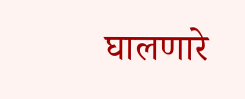घालणारे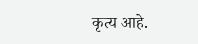कृत्य आहे.